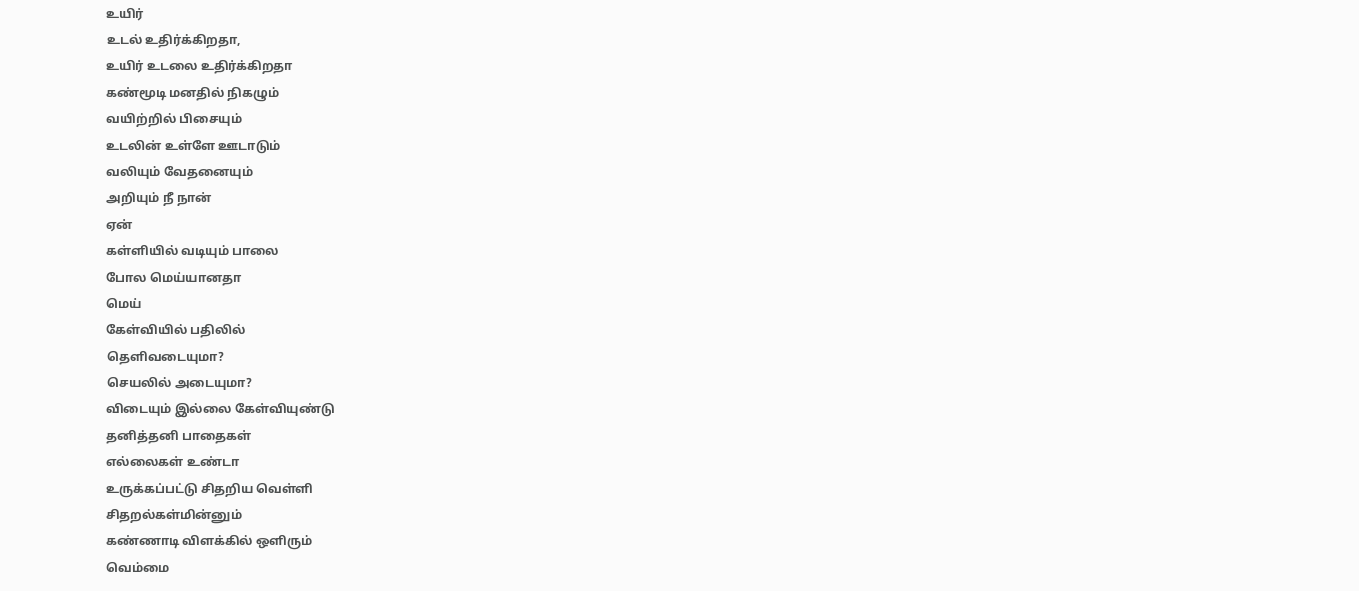உயிர்
உடல் உதிர்க்கிறதா,
உயிர் உடலை உதிர்க்கிறதா
கண்மூடி மனதில் நிகழும்
வயிற்றில் பிசையும்
உடலின் உள்ளே ஊடாடும்
வலியும் வேதனையும்
அறியும் நீ நான்
ஏன்
கள்ளியில் வடியும் பாலை
போல மெய்யானதா
மெய்
கேள்வியில் பதிலில்
தெளிவடையுமா?
செயலில் அடையுமா?
விடையும் இல்லை கேள்வியுண்டு
தனித்தனி பாதைகள்
எல்லைகள் உண்டா
உருக்கப்பட்டு சிதறிய வெள்ளி
சிதறல்கள்மின்னும்
கண்ணாடி விளக்கில் ஒளிரும்
வெம்மை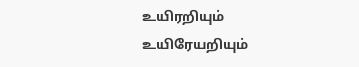உயிரறியும் உயிரேயறியும்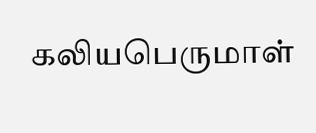கலியபெருமாள்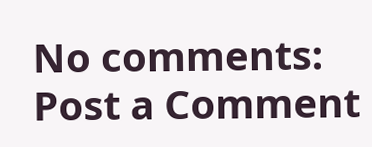No comments:
Post a Comment